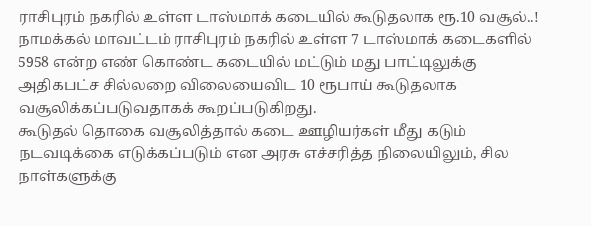ராசிபுரம் நகரில் உள்ள டாஸ்மாக் கடையில் கூடுதலாக ரூ.10 வசூல்..!
நாமக்கல் மாவட்டம் ராசிபுரம் நகரில் உள்ள 7 டாஸ்மாக் கடைகளில் 5958 என்ற எண் கொண்ட கடையில் மட்டும் மது பாட்டிலுக்கு அதிகபட்ச சில்லறை விலையைவிட 10 ரூபாய் கூடுதலாக வசூலிக்கப்படுவதாகக் கூறப்படுகிறது.
கூடுதல் தொகை வசூலித்தால் கடை ஊழியர்கள் மீது கடும் நடவடிக்கை எடுக்கப்படும் என அரசு எச்சரித்த நிலையிலும், சில நாள்களுக்கு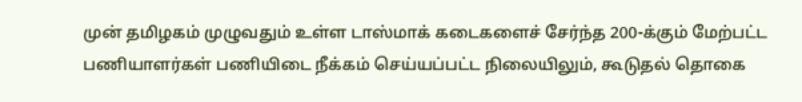முன் தமிழகம் முழுவதும் உள்ள டாஸ்மாக் கடைகளைச் சேர்ந்த 200-க்கும் மேற்பட்ட பணியாளர்கள் பணியிடை நீக்கம் செய்யப்பட்ட நிலையிலும், கூடுதல் தொகை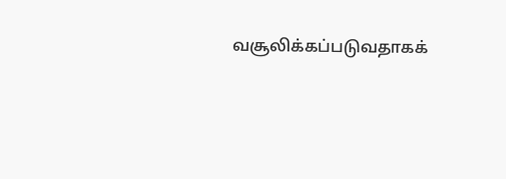வசூலிக்கப்படுவதாகக்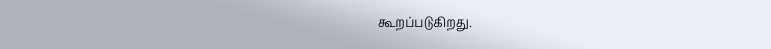கூறப்படுகிறது.